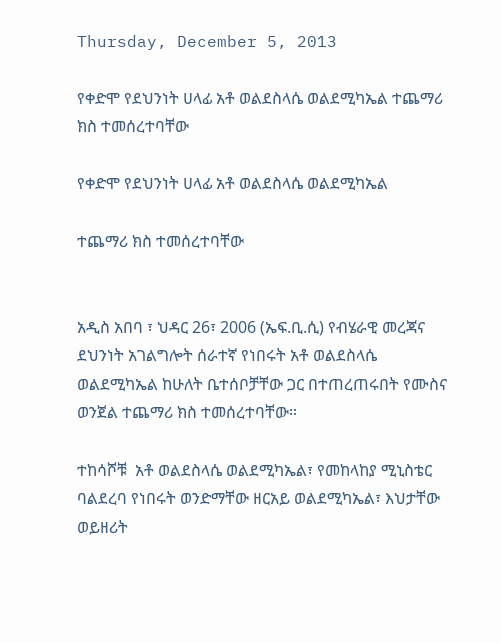Thursday, December 5, 2013

የቀድሞ የደህንነት ሀላፊ አቶ ወልደስላሴ ወልደሚካኤል ተጨማሪ ክስ ተመሰረተባቸው

የቀድሞ የደህንነት ሀላፊ አቶ ወልደስላሴ ወልደሚካኤል

ተጨማሪ ክስ ተመሰረተባቸው


አዲስ አበባ ፣ ህዳር 26፣ 2006 (ኤፍ.ቢ.ሲ) የብሄራዊ መረጃና ደህንነት አገልግሎት ሰራተኛ የነበሩት አቶ ወልደስላሴ ወልደሚካኤል ከሁለት ቤተሰቦቻቸው ጋር በተጠረጠሩበት የሙስና ወንጀል ተጨማሪ ክስ ተመሰረተባቸው።

ተከሳሾቹ  አቶ ወልደስላሴ ወልደሚካኤል፣ የመከላከያ ሚኒስቴር ባልደረባ የነበሩት ወንድማቸው ዘርአይ ወልደሚካኤል፣ እህታቸው ወይዘሪት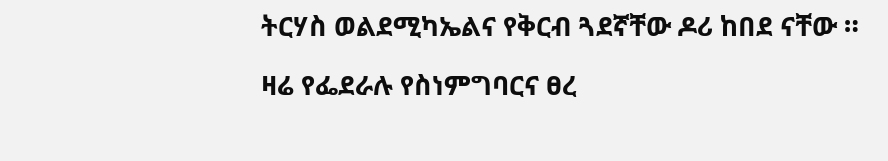ትርሃስ ወልደሚካኤልና የቅርብ ጓደኛቸው ዶሪ ከበደ ናቸው ።

ዛሬ የፌደራሉ የስነምግባርና ፀረ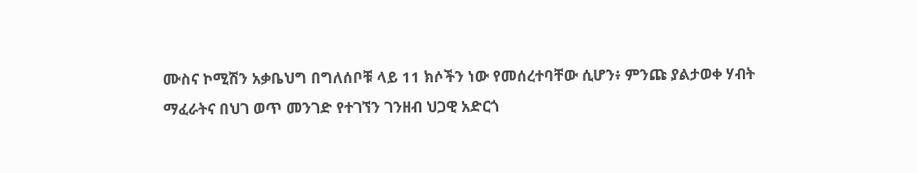ሙስና ኮሚሽን አቃቤህግ በግለሰቦቹ ላይ 11 ክሶችን ነው የመሰረተባቸው ሲሆን፥ ምንጩ ያልታወቀ ሃብት ማፈራትና በህገ ወጥ መንገድ የተገኘን ገንዘብ ህጋዊ አድርጎ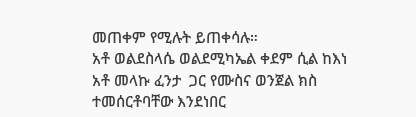መጠቀም የሚሉት ይጠቀሳሉ።
አቶ ወልደስላሴ ወልደሚካኤል ቀደም ሲል ከእነ አቶ መላኩ ፈንታ  ጋር የሙስና ወንጀል ክስ ተመሰርቶባቸው እንደነበር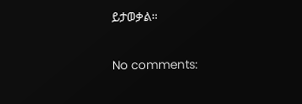ይታወቃል።

No comments: